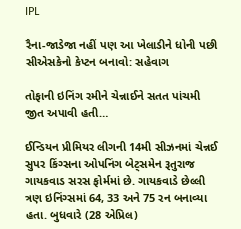IPL

રૈના-જાડેજા નહીં પણ આ ખેલાડીને ધોની પછી સીએસકેનો કેપ્ટન બનાવો: સહેવાગ

તોફાની ઇનિંગ રમીને ચેન્નાઈને સતત પાંચમી જીત અપાવી હતી…

ઈન્ડિયન પ્રીમિયર લીગની 14મી સીઝનમાં ચેન્નઈ સુપર કિંગ્સના ઓપનિંગ બેટ્સમેન રૂતુરાજ ગાયકવાડ સરસ ફોર્મમાં છે. ગાયકવાડે છેલ્લી ત્રણ ઇનિંગ્સમાં 64, 33 અને 75 રન બનાવ્યા હતા. બુધવારે (28 એપ્રિલ)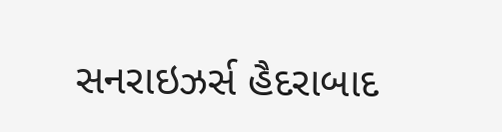સનરાઇઝર્સ હૈદરાબાદ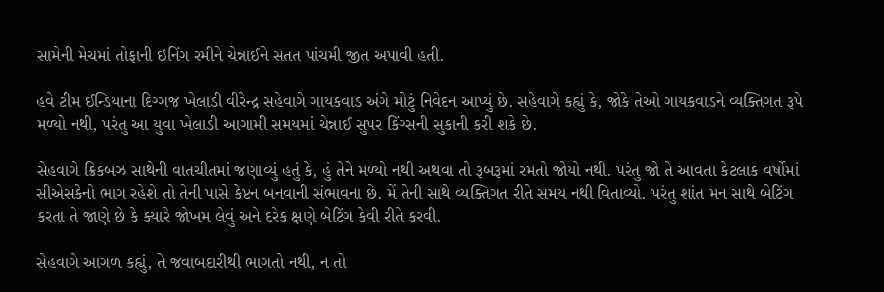સામેની મેચમાં તોફાની ઇનિંગ રમીને ચેન્નાઈને સતત પાંચમી જીત અપાવી હતી.

હવે ટીમ ઈન્ડિયાના દિગ્ગજ ખેલાડી વીરેન્દ્ર સહેવાગે ગાયકવાડ અંગે મોટું નિવેદન આપ્યું છે. સહેવાગે કહ્યું કે, જોકે તેઓ ગાયકવાડને વ્યક્તિગત રૂપે મળ્યો નથી, પરંતુ આ યુવા ખેલાડી આગામી સમયમાં ચેન્નાઈ સુપર કિંગ્સની સુકાની કરી શકે છે.

સેહવાગે ક્રિકબઝ સાથેની વાતચીતમાં જણાવ્યું હતું કે, હું તેને મળ્યો નથી અથવા તો રૂબરૂમાં રમતો જોયો નથી. પરંતુ જો તે આવતા કેટલાક વર્ષોમાં સીએસકેનો ભાગ રહેશે તો તેની પાસે કેપ્ટન બનવાની સંભાવના છે. મેં તેની સાથે વ્યક્તિગત રીતે સમય નથી વિતાવ્યો. પરંતુ શાંત મન સાથે બેટિંગ કરતા તે જાણે છે કે ક્યારે જોખમ લેવું અને દરેક ક્ષણે બેટિંગ કેવી રીતે કરવી.

સેહવાગે આગળ કહ્યું, તે જવાબદારીથી ભાગતો નથી, ન તો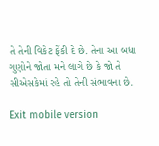તે તેની વિકેટ ફેંકી દે છે. તેના આ બધા ગુણોને જોતા મને લાગે છે કે જો તે સીએસકેમાં રહે તો તેની સંભાવના છે.

Exit mobile version